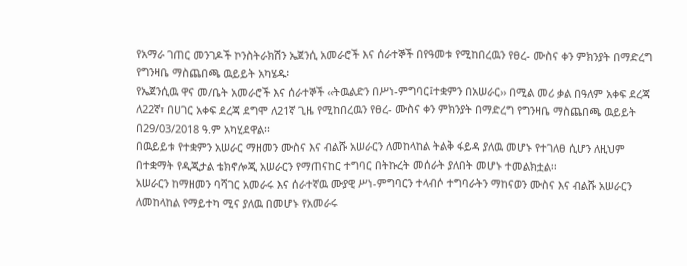የአማራ ገጠር መንገዶች ኮንስትራክሽን ኤጀንሲ አመራሮች እና ሰራተኞች በየዓመቱ የሚከበረዉን የፀረ- ሙስና ቀን ምክንያት በማድረግ የግንዛቤ ማስጨበጫ ዉይይት አካሄዱ፡
የኤጀንሲዉ ዋና መ/ቤት አመራሮች እና ሰራተኞች ‹‹ትዉልድን በሥነ-ምግባር፤ተቋምን በአሠራር›› በሚል መሪ ቃል በዓለም አቀፍ ደረጃ ለ22ኛ፣ በሀገር አቀፍ ደረጃ ደግሞ ለ21ኛ ጊዜ የሚከበረዉን የፀረ- ሙስና ቀን ምክንያት በማድረግ የግንዛቤ ማስጨበጫ ዉይይት በ29/03/2018 ዓ.ም አካሂደዋል፡፡
በዉይይቱ የተቋምን አሠራር ማዘመን ሙስና እና ብልሹ አሠራርን ለመከላከል ትልቅ ፋይዳ ያለዉ መሆኑ የተገለፀ ሲሆን ለዚህም በተቋማት የዲጂታል ቴክኖሎጂ አሠራርን የማጠናከር ተግባር በትኩረት መሰራት ያለበት መሆኑ ተመልክቷል፡፡
አሠራርን ከማዘመን ባሻገር አመራሩ እና ሰራተኛዉ ሙያዊ ሥነ-ምግባርን ተላብሶ ተግባራትን ማከናወን ሙስና እና ብልሹ አሠራርን ለመከላከል የማይተካ ሚና ያለዉ በመሆኑ የአመራሩ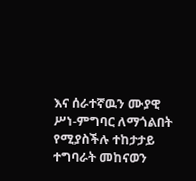እና ሰራተኛዉን ሙያዊ ሥነ-ምግባር ለማጎልበት የሚያስችሉ ተከታታይ ተግባራት መከናወን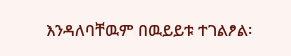እንዳለባቸዉም በዉይይቱ ተገልፆል፡